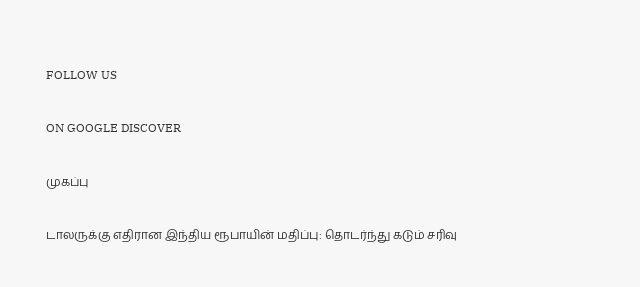FOLLOW US

ON GOOGLE DISCOVER

முகப்பு

டாலருக்கு எதிரான இந்திய ரூபாயின் மதிப்பு: தொடர்ந்து கடும் சரிவு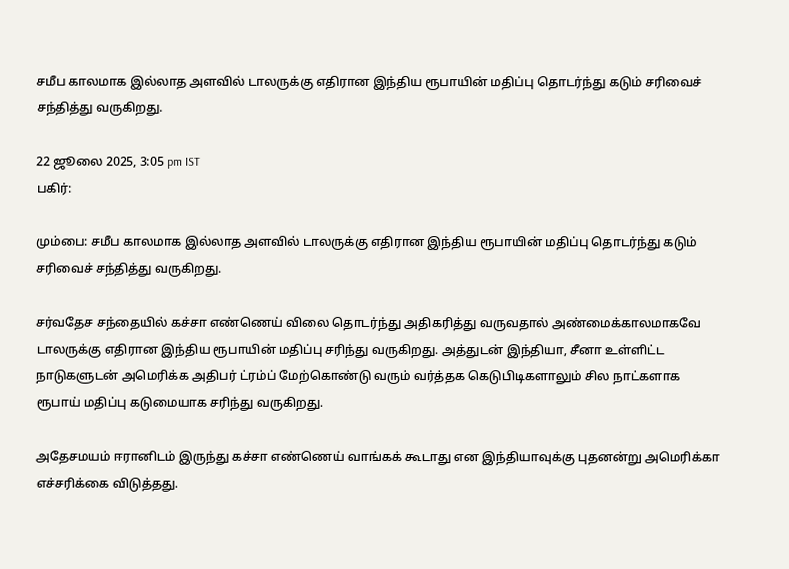சமீப காலமாக இல்லாத அளவில் டாலருக்கு எதிரான இந்திய ரூபாயின் மதிப்பு தொடர்ந்து கடும் சரிவைச் சந்தித்து வருகிறது.

22 ஜூலை 2025, 3:05 pm IST
பகிர்:

மும்பை: சமீப காலமாக இல்லாத அளவில் டாலருக்கு எதிரான இந்திய ரூபாயின் மதிப்பு தொடர்ந்து கடும் சரிவைச் சந்தித்து வருகிறது.

சர்வதேச சந்தையில் கச்சா எண்ணெய் விலை தொடர்ந்து அதிகரித்து வருவதால் அண்மைக்காலமாகவே டாலருக்கு எதிரான இந்திய ரூபாயின் மதிப்பு சரிந்து வருகிறது. அத்துடன் இந்தியா, சீனா உள்ளிட்ட நாடுகளுடன் அமெரிக்க அதிபர் ட்ரம்ப் மேற்கொண்டு வரும் வர்த்தக கெடுபிடிகளாலும் சில நாட்களாக ரூபாய் மதிப்பு கடுமையாக சரிந்து வருகிறது.

அதேசமயம் ஈரானிடம் இருந்து கச்சா எண்ணெய் வாங்கக் கூடாது என இந்தியாவுக்கு புதனன்று அமெரிக்கா எச்சரிக்கை விடுத்தது.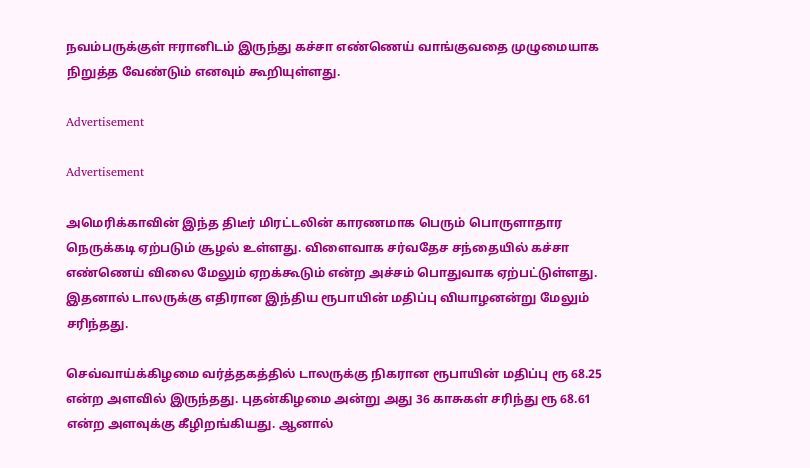நவம்பருக்குள் ஈரானிடம் இருந்து கச்சா எண்ணெய் வாங்குவதை முழுமையாக நிறுத்த வேண்டும் எனவும் கூறியுள்ளது.

Advertisement

Advertisement

அமெரிக்காவின் இந்த திடீர் மிரட்டலின் காரணமாக பெரும் பொருளாதார நெருக்கடி ஏற்படும் சூழல் உள்ளது. விளைவாக சர்வதேச சந்தையில் கச்சா எண்ணெய் விலை மேலும் ஏறக்கூடும் என்ற அச்சம் பொதுவாக ஏற்பட்டுள்ளது. இதனால் டாலருக்கு எதிரான இந்திய ரூபாயின் மதிப்பு வியாழனன்று மேலும் சரிந்தது.

செவ்வாய்க்கிழமை வர்த்தகத்தில் டாலருக்கு நிகரான ரூபாயின் மதிப்பு ரூ 68.25 என்ற அளவில் இருந்தது. புதன்கிழமை அன்று அது 36 காசுகள் சரிந்து ரூ 68.61 என்ற அளவுக்கு கீழிறங்கியது. ஆனால்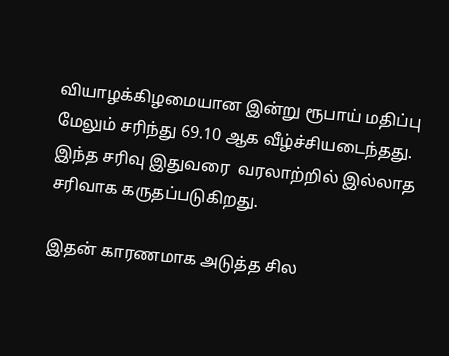வியாழக்கிழமையான இன்று ரூபாய் மதிப்பு மேலும் சரிந்து 69.10 ஆக வீழ்ச்சியடைந்தது. இந்த சரிவு இதுவரை  வரலாற்றில் இல்லாத சரிவாக கருதப்படுகிறது.

இதன் காரணமாக அடுத்த சில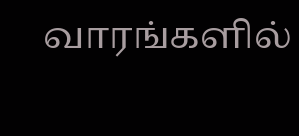வாரங்களில்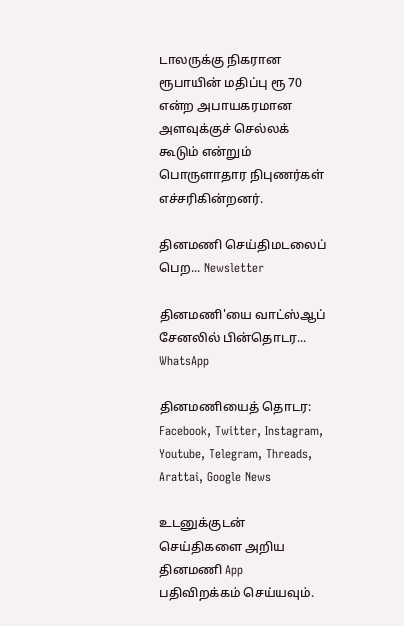டாலருக்கு நிகரான ரூபாயின் மதிப்பு ரூ 70 என்ற அபாயகரமான அளவுக்குச் செல்லக் கூடும் என்றும் பொருளாதார நிபுணர்கள் எச்சரிகின்றனர்.

தினமணி செய்திமடலைப் பெற... Newsletter

தினமணி'யை வாட்ஸ்ஆப் சேனலில் பின்தொடர... WhatsApp

தினமணியைத் தொடர: Facebook, Twitter, Instagram, Youtube, Telegram, Threads, Arattai, Google News

உடனுக்குடன் செய்திகளை அறிய தினமணி App பதிவிறக்கம் செய்யவும்.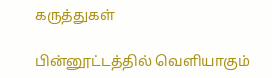கருத்துகள்

பின்னூட்டத்தில் வெளியாகும்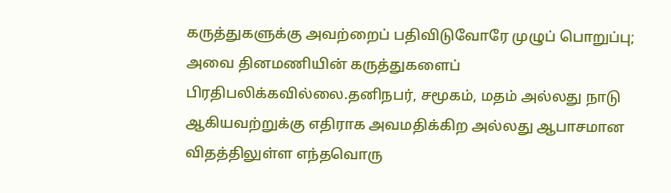கருத்துகளுக்கு அவற்றைப் பதிவிடுவோரே முழுப் பொறுப்பு; அவை தினமணியின் கருத்துகளைப் பிரதிபலிக்கவில்லை.தனிநபர், சமூகம், மதம் அல்லது நாடு ஆகியவற்றுக்கு எதிராக அவமதிக்கிற அல்லது ஆபாசமான விதத்திலுள்ள எந்தவொரு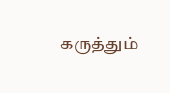கருத்தும்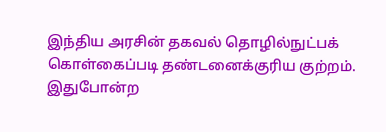இந்திய அரசின் தகவல் தொழில்நுட்பக் கொள்கைப்படி தண்டனைக்குரிய குற்றம். இதுபோன்ற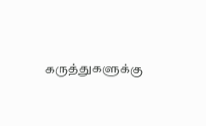கருத்துகளுக்கு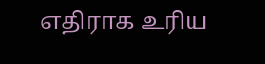எதிராக உரிய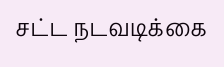சட்ட நடவடிக்கை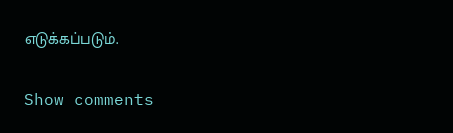எடுக்கப்படும்.

Show comments